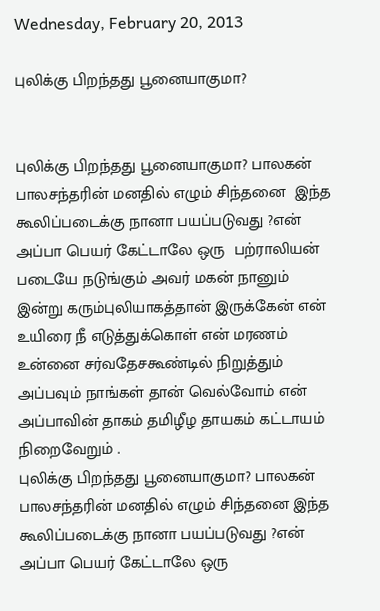Wednesday, February 20, 2013

புலிக்கு பிறந்தது பூனையாகுமா?


புலிக்கு பிறந்தது பூனையாகுமா? பாலகன் பாலசந்தரின் மனதில் எழும் சிந்தனை  இந்த கூலிப்படைக்கு நானா பயப்படுவது ?என் அப்பா பெயர் கேட்டாலே ஒரு  பற்ராலியன் படையே நடுங்கும் அவர் மகன் நானும் இன்று கரும்புலியாகத்தான் இருக்கேன் என் உயிரை நீ எடுத்துக்கொள் என் மரணம் உன்னை சர்வதேசகூண்டில் நிறுத்தும் அப்பவும் நாங்கள் தான் வெல்வோம் என் அப்பாவின் தாகம் தமிழீழ தாயகம் கட்டாயம் நிறைவேறும் .
புலிக்கு பிறந்தது பூனையாகுமா? பாலகன் பாலசந்தரின் மனதில் எழும் சிந்தனை இந்த கூலிப்படைக்கு நானா பயப்படுவது ?என் அப்பா பெயர் கேட்டாலே ஒரு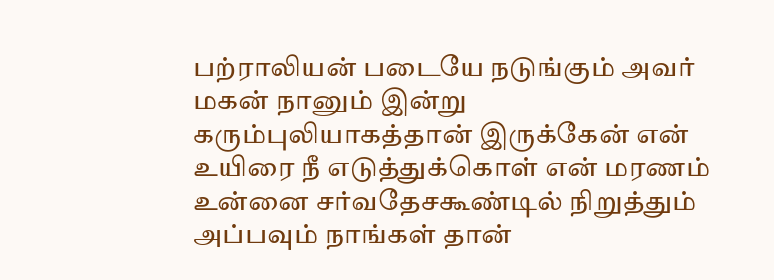பற்ராலியன் படையே நடுங்கும் அவர் மகன் நானும் இன்று கரும்புலியாகத்தான் இருக்கேன் என் உயிரை நீ எடுத்துக்கொள் என் மரணம் உன்னை சர்வதேசகூண்டில் நிறுத்தும் அப்பவும் நாங்கள் தான்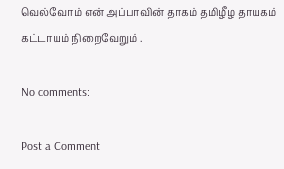வெல்வோம் என் அப்பாவின் தாகம் தமிழீழ தாயகம் கட்டாயம் நிறைவேறும் .

No comments:

Post a Comment